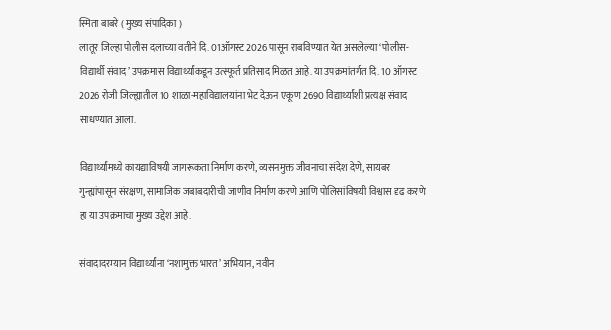स्मिता बाबरे ( मुख्य संपादिका )
लातूर जिल्हा पोलीस दलाच्या वतीने दि. 01ऑगस्ट 2026 पासून राबविण्यात येत असलेल्या ‘पोलीस-विद्यार्थी संवाद’ उपक्रमास विद्यार्थ्यांकडून उत्स्फूर्त प्रतिसाद मिळत आहे. या उपक्रमांतर्गत दि. 10 ऑगस्ट 2026 रोजी जिल्ह्यातील 10 शाळा-महाविद्यालयांना भेट देऊन एकूण 2690 विद्यार्थ्यांशी प्रत्यक्ष संवाद साधण्यात आला.

विद्यार्थ्यांमध्ये कायद्याविषयी जागरूकता निर्माण करणे, व्यसनमुक्त जीवनाचा संदेश देणे, सायबर गुन्ह्यांपासून संरक्षण, सामाजिक जबाबदारीची जाणीव निर्माण करणे आणि पोलिसांविषयी विश्वास दृढ करणे हा या उपक्रमाचा मुख्य उद्देश आहे.

संवादादरम्यान विद्यार्थ्यांना ‘नशामुक्त भारत’ अभियान, नवीन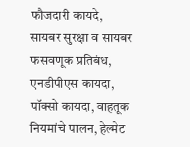फौजदारी कायदे, सायबर सुरक्षा व सायबर फसवणूक प्रतिबंध, एनडीपीएस कायदा, पॉक्सो कायदा, वाहतूक नियमांचे पालन, हेल्मेट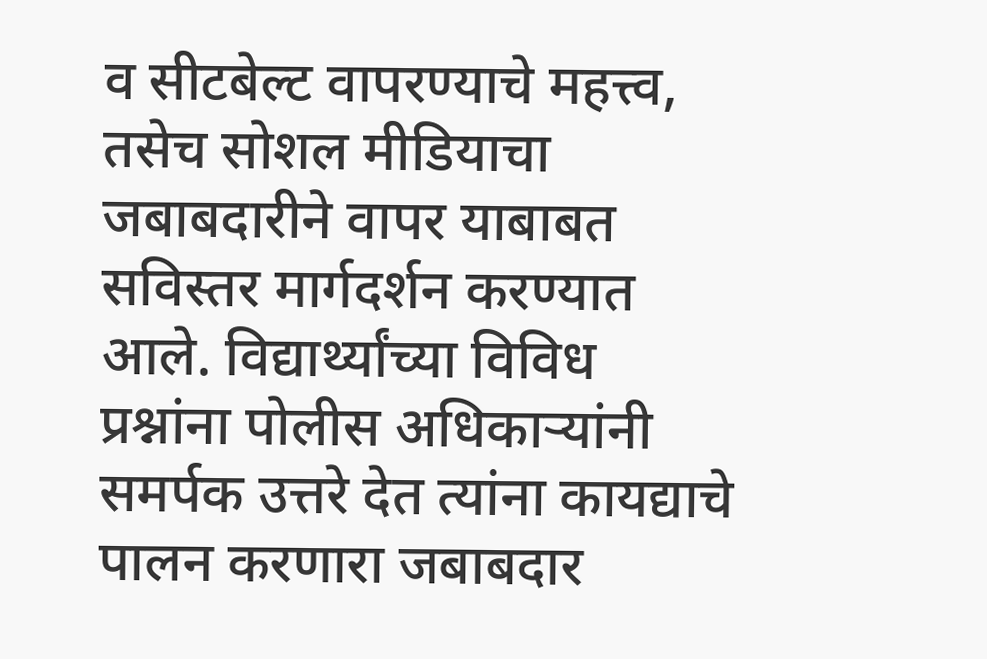व सीटबेल्ट वापरण्याचे महत्त्व, तसेच सोशल मीडियाचा जबाबदारीने वापर याबाबत सविस्तर मार्गदर्शन करण्यात आले. विद्यार्थ्यांच्या विविध प्रश्नांना पोलीस अधिकाऱ्यांनी समर्पक उत्तरे देत त्यांना कायद्याचे पालन करणारा जबाबदार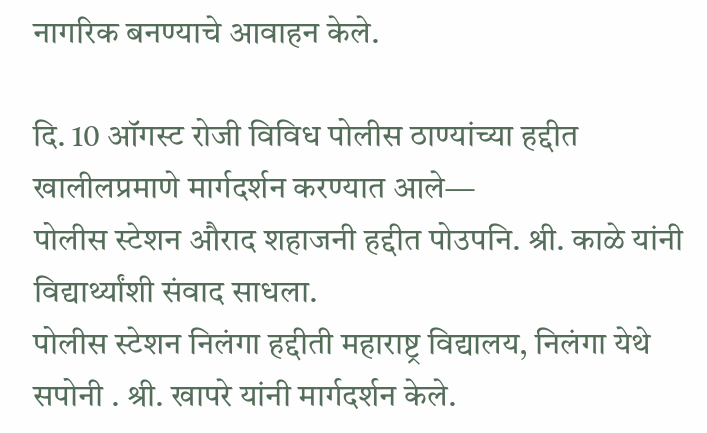नागरिक बनण्याचे आवाहन केले.

दि. 10 ऑगस्ट रोजी विविध पोलीस ठाण्यांच्या हद्दीत खालीलप्रमाणे मार्गदर्शन करण्यात आले—
पोलीस स्टेशन औराद शहाजनी हद्दीत पोउपनि. श्री. काळे यांनी विद्यार्थ्यांशी संवाद साधला.
पोलीस स्टेशन निलंगा हद्दीती महाराष्ट्र विद्यालय, निलंगा येथे सपोनी . श्री. खापरे यांनी मार्गदर्शन केले.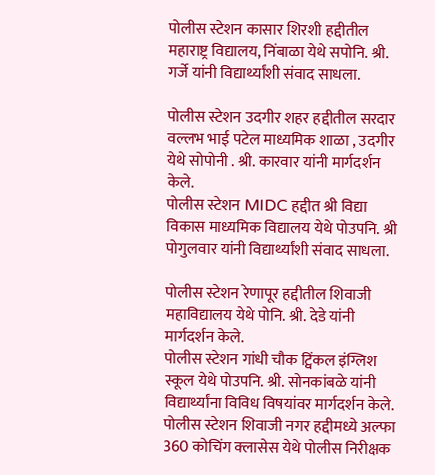पोलीस स्टेशन कासार शिरशी हद्दीतील महाराष्ट्र विद्यालय, निंबाळा येथे सपोनि. श्री. गर्जे यांनी विद्यार्थ्यांशी संवाद साधला.

पोलीस स्टेशन उदगीर शहर हद्दीतील सरदार वल्लभ भाई पटेल माध्यमिक शाळा , उदगीर येथे सोपोनी . श्री. कारवार यांनी मार्गदर्शन केले.
पोलीस स्टेशन MIDC हद्दीत श्री विद्या विकास माध्यमिक विद्यालय येथे पोउपनि. श्री पोगुलवार यांनी विद्यार्थ्यांशी संवाद साधला.

पोलीस स्टेशन रेणापूर हद्दीतील शिवाजी महाविद्यालय येथे पोनि. श्री. देडे यांनी मार्गदर्शन केले.
पोलीस स्टेशन गांधी चौक ट्विंकल इंग्लिश स्कूल येथे पोउपनि. श्री. सोनकांबळे यांनी विद्यार्थ्यांना विविध विषयांवर मार्गदर्शन केले.
पोलीस स्टेशन शिवाजी नगर हद्दीमध्ये अल्फा 360 कोचिंग क्लासेस येथे पोलीस निरीक्षक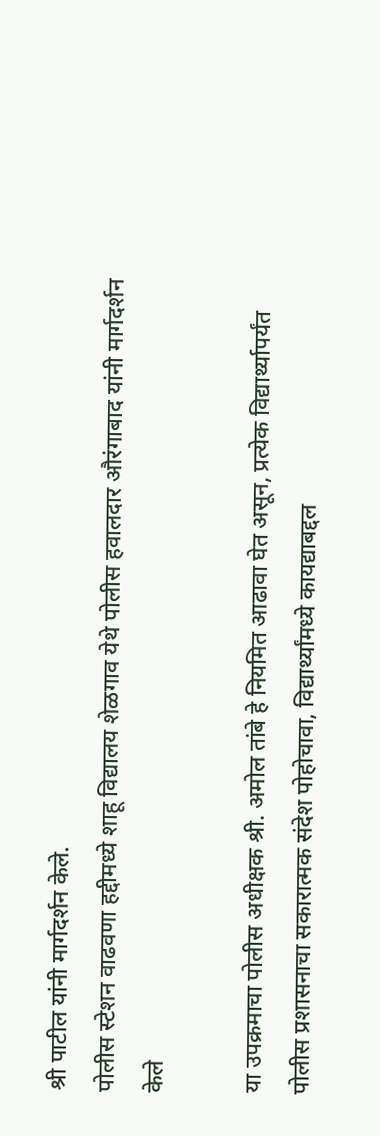श्री पाटील यांनी मार्गदर्शन केले.
पोलीस स्टेशन वाढवणा हद्दीमध्ये शाहू विद्यालय शेळगाव येथे पोलीस हवालदार औरंगाबाद यांनी मार्गदर्शन केले

या उपक्रमाचा पोलीस अधीक्षक श्री. अमोल तांबे हे नियमित आढावा घेत असून, प्रत्येक विद्यार्थ्यापर्यंत पोलीस प्रशासनाचा सकारात्मक संदेश पोहोचावा, विद्यार्थ्यांमध्ये कायद्याबद्दल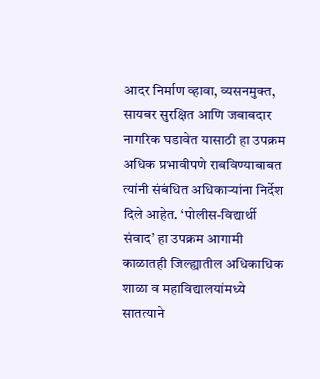आदर निर्माण व्हावा, व्यसनमुक्त, सायबर सुरक्षित आणि जबाबदार नागरिक घडावेत यासाठी हा उपक्रम अधिक प्रभावीपणे राबविण्याबाबत त्यांनी संबंधित अधिकाऱ्यांना निर्देश दिले आहेत. ‘पोलीस-विद्यार्थी संवाद’ हा उपक्रम आगामी काळातही जिल्ह्यातील अधिकाधिक शाळा व महाविद्यालयांमध्ये सातत्याने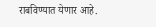राबविण्यात येणार आहे.